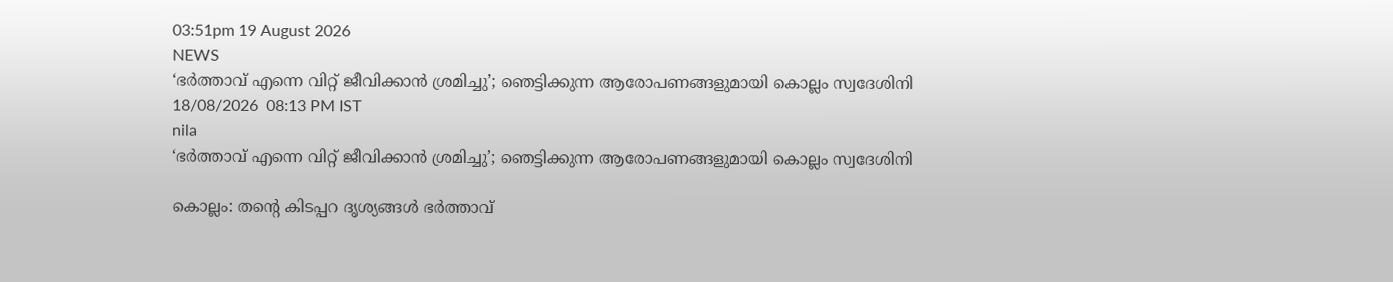03:51pm 19 August 2026
NEWS
‘ഭർത്താവ് എന്നെ വിറ്റ് ജീവിക്കാൻ ശ്രമിച്ചു’; ഞെട്ടിക്കുന്ന ആരോപണങ്ങളുമായി കൊല്ലം സ്വദേശിനി
18/08/2026  08:13 PM IST
nila
‘ഭർത്താവ് എന്നെ വിറ്റ് ജീവിക്കാൻ ശ്രമിച്ചു’; ഞെട്ടിക്കുന്ന ആരോപണങ്ങളുമായി കൊല്ലം സ്വദേശിനി

കൊല്ലം: തന്റെ കിടപ്പറ ദൃശ്യങ്ങൾ ഭർത്താവ്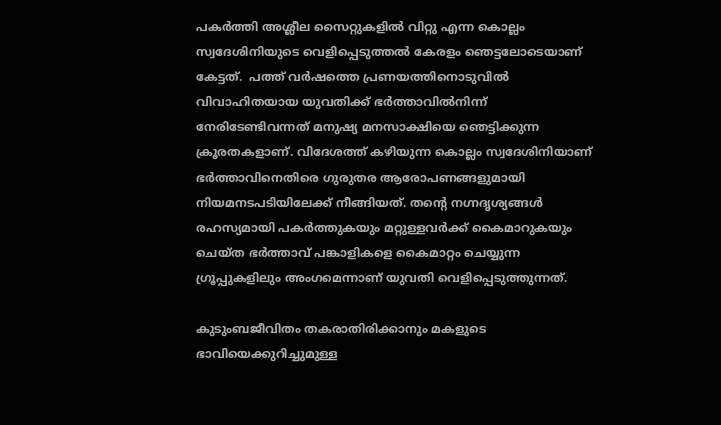പകർത്തി അശ്ലീല സൈറ്റുകളിൽ വിറ്റു എന്ന കൊല്ലം സ്വദേശിനിയുടെ വെളിപ്പെടുത്തൽ കേരളം ഞെട്ടലോടെയാണ് കേട്ടത്.  പത്ത് വർഷത്തെ പ്രണയത്തിനൊടുവിൽ വിവാഹിതയായ യുവതിക്ക് ഭർത്താവിൽനിന്ന് നേരിടേണ്ടിവന്നത് മനുഷ്യ മനസാക്ഷിയെ ഞെട്ടിക്കുന്ന ക്രൂരതകളാണ്. വിദേശത്ത് കഴിയുന്ന കൊല്ലം സ്വദേശിനിയാണ് ഭർത്താവിനെതിരെ ഗുരുതര ആരോപണങ്ങളുമായി നിയമനടപടിയിലേക്ക് നീങ്ങിയത്. തന്റെ നഗ്നദൃശ്യങ്ങൾ രഹസ്യമായി പകർത്തുകയും മറ്റുള്ളവർക്ക് കൈമാറുകയും ചെയ്ത ഭർത്താവ് പങ്കാളികളെ കൈമാറ്റം ചെയ്യുന്ന ഗ്രൂപ്പുകളിലും അംഗമെന്നാണ് യുവതി വെളിപ്പെടുത്തുന്നത്.

കുടുംബജീവിതം തകരാതിരിക്കാനും മകളുടെ ഭാവിയെക്കുറിച്ചുമുള്ള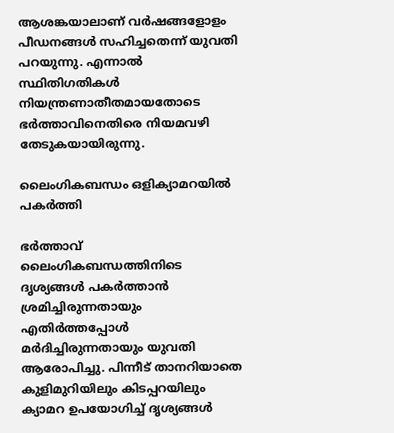ആശങ്കയാലാണ് വർഷങ്ങളോളം പീഡനങ്ങൾ സഹിച്ചതെന്ന് യുവതി പറയുന്നു. എന്നാൽ സ്ഥിതിഗതികൾ നിയന്ത്രണാതീതമായതോടെ ഭർത്താവിനെതിരെ നിയമവഴി തേടുകയായിരുന്നു.

ലൈംഗികബന്ധം ഒളിക്യാമറയിൽ പകർത്തി

ഭർത്താവ് ലൈംഗികബന്ധത്തിനിടെ ദൃശ്യങ്ങൾ പകർത്താൻ ശ്രമിച്ചിരുന്നതായും എതിർത്തപ്പോൾ മർദിച്ചിരുന്നതായും യുവതി ആരോപിച്ചു. പിന്നീട് താനറിയാതെ കുളിമുറിയിലും കിടപ്പറയിലും ക്യാമറ ഉപയോഗിച്ച് ദൃശ്യങ്ങൾ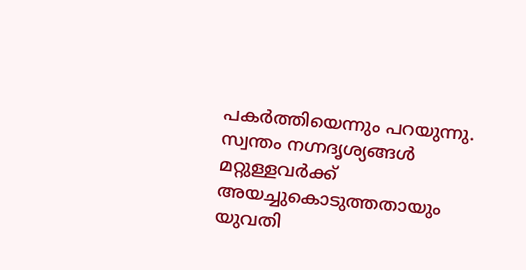പകർത്തിയെന്നും പറയുന്നു. സ്വന്തം നഗ്നദൃശ്യങ്ങൾ മറ്റുള്ളവർക്ക് അയച്ചുകൊടുത്തതായും യുവതി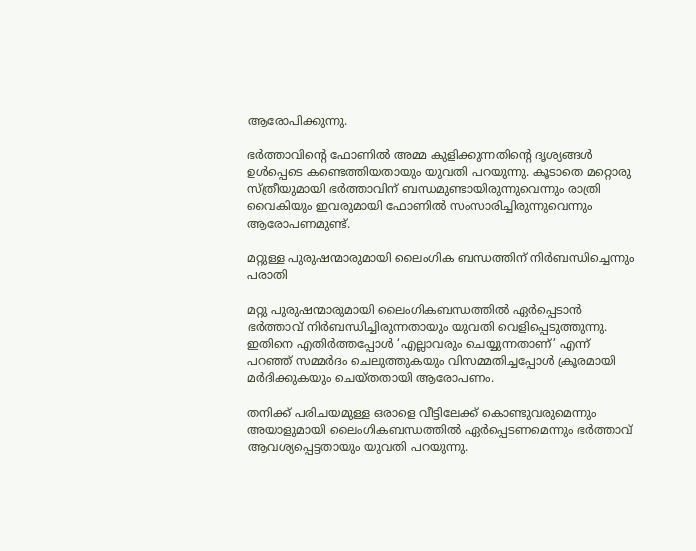ആരോപിക്കുന്നു.

ഭർത്താവിന്റെ ഫോണിൽ അമ്മ കുളിക്കുന്നതിന്റെ ദൃശ്യങ്ങൾ ഉൾപ്പെടെ കണ്ടെത്തിയതായും യുവതി പറയുന്നു. കൂടാതെ മറ്റൊരു സ്ത്രീയുമായി ഭർത്താവിന് ബന്ധമുണ്ടായിരുന്നുവെന്നും രാത്രി വൈകിയും ഇവരുമായി ഫോണിൽ സംസാരിച്ചിരുന്നുവെന്നും ആരോപണമുണ്ട്.

മറ്റുള്ള പുരുഷന്മാരുമായി ലൈംഗിക ബന്ധത്തിന് നിർബന്ധിച്ചെന്നും പരാതി

മറ്റു പുരുഷന്മാരുമായി ലൈംഗികബന്ധത്തിൽ ഏർപ്പെടാൻ ഭർത്താവ് നിർബന്ധിച്ചിരുന്നതായും യുവതി വെളിപ്പെടുത്തുന്നു. ഇതിനെ എതിർത്തപ്പോൾ ‘എല്ലാവരും ചെയ്യുന്നതാണ്’ എന്ന് പറഞ്ഞ് സമ്മർദം ചെലുത്തുകയും വിസമ്മതിച്ചപ്പോൾ ക്രൂരമായി മർദിക്കുകയും ചെയ്തതായി ആരോപണം.

തനിക്ക് പരിചയമുള്ള ഒരാളെ വീട്ടിലേക്ക് കൊണ്ടുവരുമെന്നും അയാളുമായി ലൈംഗികബന്ധത്തിൽ ഏർപ്പെടണമെന്നും ഭർത്താവ് ആവശ്യപ്പെട്ടതായും യുവതി പറയുന്നു.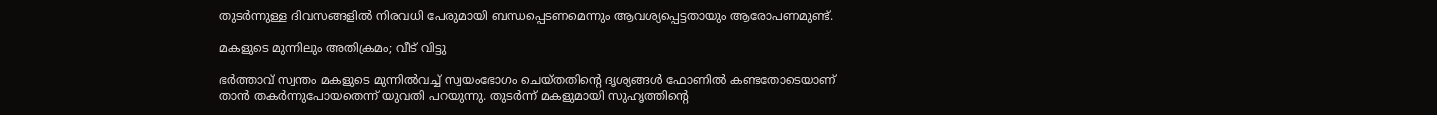തുടർന്നുള്ള ദിവസങ്ങളിൽ നിരവധി പേരുമായി ബന്ധപ്പെടണമെന്നും ആവശ്യപ്പെട്ടതായും ആരോപണമുണ്ട്.

മകളുടെ മുന്നിലും അതിക്രമം; വീട് വിട്ടു

ഭർത്താവ് സ്വന്തം മകളുടെ മുന്നിൽവച്ച് സ്വയംഭോഗം ചെയ്തതിന്റെ ദൃശ്യങ്ങൾ ഫോണിൽ കണ്ടതോടെയാണ് താൻ തകർന്നുപോയതെന്ന് യുവതി പറയുന്നു. തുടർന്ന് മകളുമായി സുഹൃത്തിന്റെ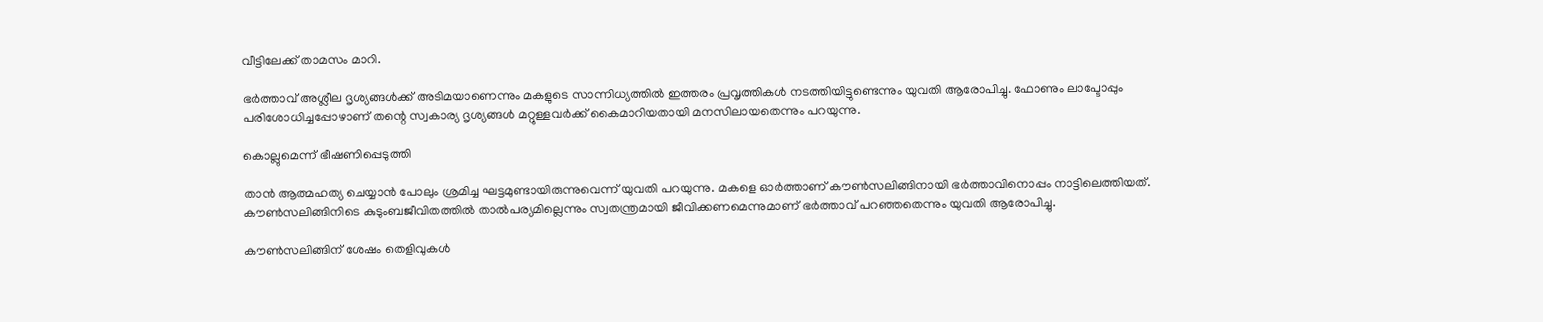വീട്ടിലേക്ക് താമസം മാറി.

ഭർത്താവ് അശ്ലീല ദൃശ്യങ്ങൾക്ക് അടിമയാണെന്നും മകളുടെ സാന്നിധ്യത്തിൽ ഇത്തരം പ്രവൃത്തികൾ നടത്തിയിട്ടുണ്ടെന്നും യുവതി ആരോപിച്ചു. ഫോണും ലാപ്ടോപ്പും പരിശോധിച്ചപ്പോഴാണ് തന്റെ സ്വകാര്യ ദൃശ്യങ്ങൾ മറ്റുള്ളവർക്ക് കൈമാറിയതായി മനസിലായതെന്നും പറയുന്നു.

കൊല്ലുമെന്ന് ഭീഷണിപ്പെടുത്തി

താൻ ആത്മഹത്യ ചെയ്യാൻ പോലും ശ്രമിച്ച ഘട്ടമുണ്ടായിരുന്നുവെന്ന് യുവതി പറയുന്നു. മകളെ ഓർത്താണ് കൗൺസലിങ്ങിനായി ഭർത്താവിനൊപ്പം നാട്ടിലെത്തിയത്. കൗൺസലിങ്ങിനിടെ കുടുംബജീവിതത്തിൽ താൽപര്യമില്ലെന്നും സ്വതന്ത്രമായി ജീവിക്കണമെന്നുമാണ് ഭർത്താവ് പറഞ്ഞതെന്നും യുവതി ആരോപിച്ചു.

കൗൺസലിങ്ങിന് ശേഷം തെളിവുകൾ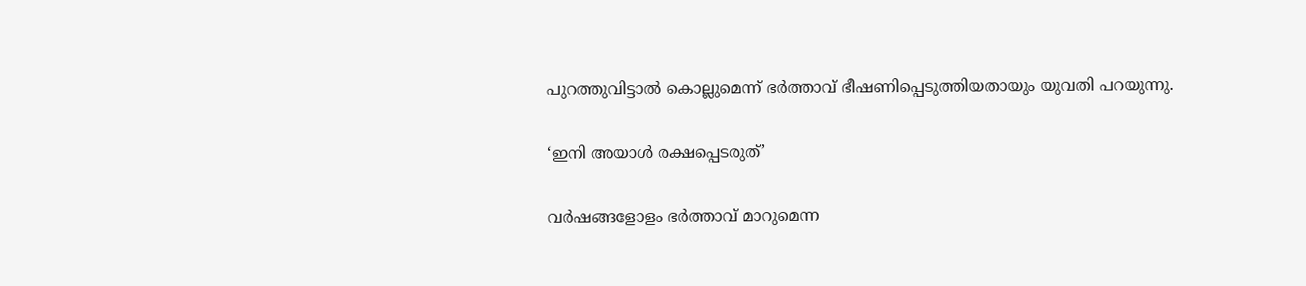പുറത്തുവിട്ടാൽ കൊല്ലുമെന്ന് ഭർത്താവ് ഭീഷണിപ്പെടുത്തിയതായും യുവതി പറയുന്നു.

‘ഇനി അയാൾ രക്ഷപ്പെടരുത്’

വർഷങ്ങളോളം ഭർത്താവ് മാറുമെന്ന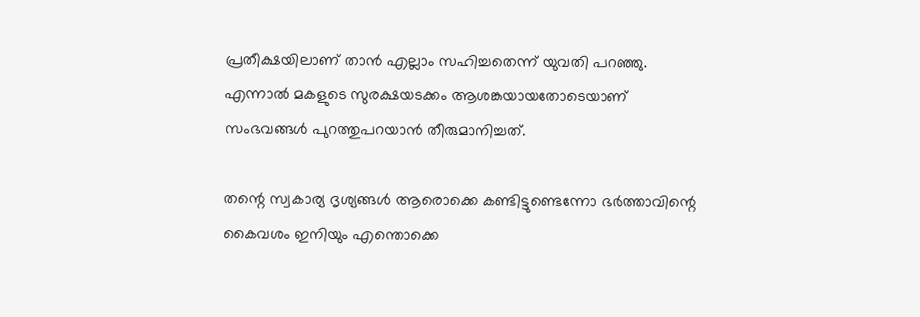പ്രതീക്ഷയിലാണ് താൻ എല്ലാം സഹിച്ചതെന്ന് യുവതി പറഞ്ഞു. എന്നാൽ മകളുടെ സുരക്ഷയടക്കം ആശങ്കയായതോടെയാണ് സംഭവങ്ങൾ പുറത്തുപറയാൻ തീരുമാനിച്ചത്.

തന്റെ സ്വകാര്യ ദൃശ്യങ്ങൾ ആരൊക്കെ കണ്ടിട്ടുണ്ടെന്നോ ഭർത്താവിന്റെ കൈവശം ഇനിയും എന്തൊക്കെ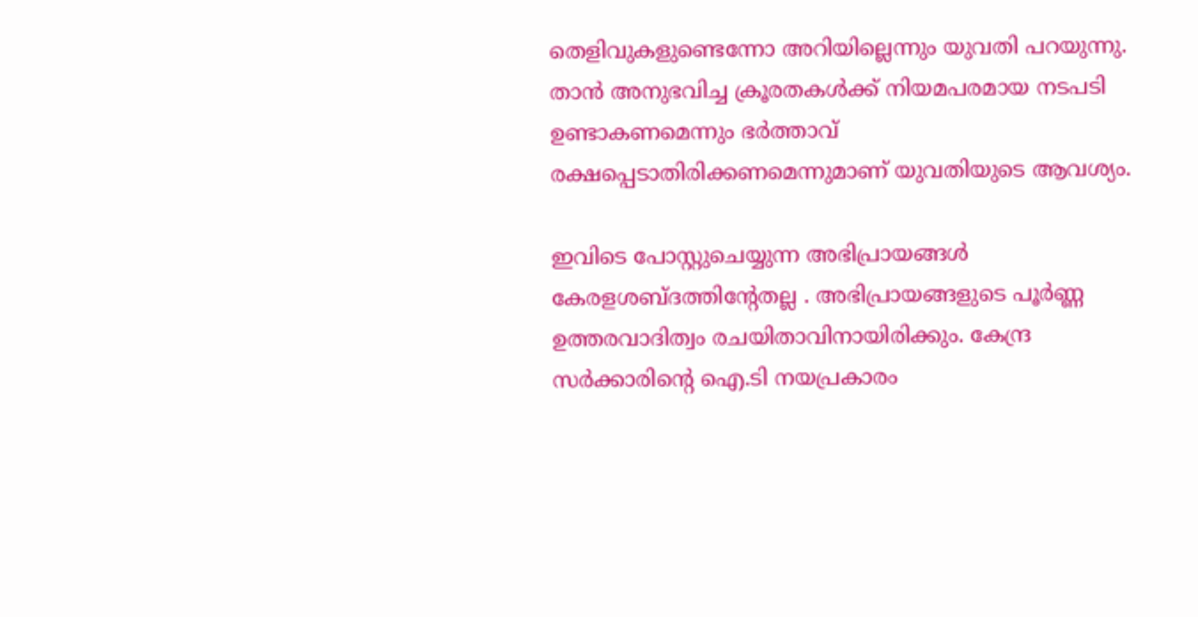തെളിവുകളുണ്ടെന്നോ അറിയില്ലെന്നും യുവതി പറയുന്നു. താൻ അനുഭവിച്ച ക്രൂരതകൾക്ക് നിയമപരമായ നടപടി ഉണ്ടാകണമെന്നും ഭർത്താവ് രക്ഷപ്പെടാതിരിക്കണമെന്നുമാണ് യുവതിയുടെ ആവശ്യം.

ഇവിടെ പോസ്റ്റുചെയ്യുന്ന അഭിപ്രായങ്ങള്‍ കേരളശബ്‌ദത്തിന്റേതല്ല . അഭിപ്രായങ്ങളുടെ പൂര്‍ണ്ണ ഉത്തരവാദിത്വം രചയിതാവിനായിരിക്കും. കേന്ദ്ര സർക്കാരിന്റെ ഐ.ടി നയപ്രകാരം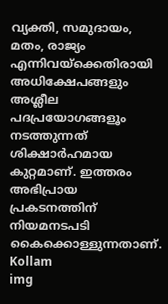വ്യക്തി, സമുദായം, മതം, രാജ്യം എന്നിവയ്ക്കെതിരായി അധിക്ഷേപങ്ങളും അശ്ലീല പദപ്രയോഗങ്ങളൂം നടത്തുന്നത് ശിക്ഷാര്‍ഹമായ കുറ്റമാണ്. ഇത്തരം അഭിപ്രായ പ്രകടനത്തിന് നിയമനടപടി കൈക്കൊള്ളുന്നതാണ്.
Kollam
img